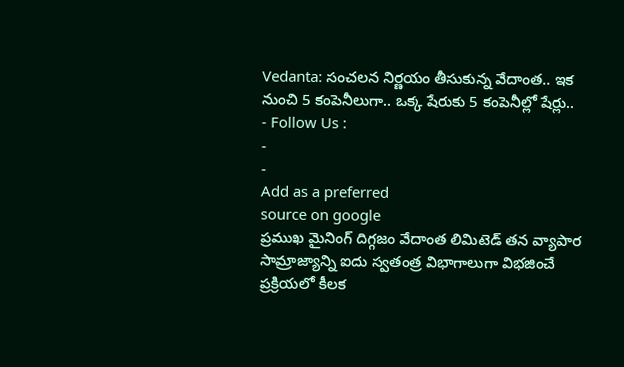Vedanta: సంచలన నిర్ణయం తీసుకున్న వేదాంత.. ఇక నుంచి 5 కంపెనీలుగా.. ఒక్క షేరుకు 5 కంపెనీల్లో షేర్లు..
- Follow Us :
-
-
Add as a preferred
source on google
ప్రముఖ మైనింగ్ దిగ్గజం వేదాంత లిమిటెడ్ తన వ్యాపార సామ్రాజ్యాన్ని ఐదు స్వతంత్ర విభాగాలుగా విభజించే ప్రక్రియలో కీలక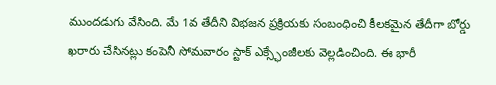ముందడుగు వేసింది. మే 1వ తేదీని విభజన ప్రక్రియకు సంబంధించి కీలకమైన తేదీగా బోర్డు ఖరారు చేసినట్లు కంపెనీ సోమవారం స్టాక్ ఎక్స్ఛేంజీలకు వెల్లడించింది. ఈ భారీ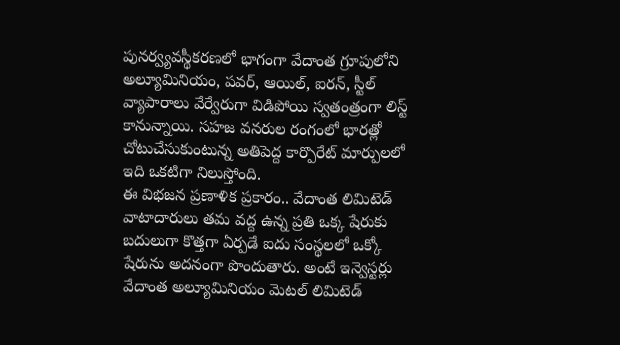పునర్వ్యవస్థీకరణలో భాగంగా వేదాంత గ్రూపులోని అల్యూమినియం, పవర్, ఆయిల్, ఐరన్, స్టీల్ వ్యాపారాలు వేర్వేరుగా విడిపోయి స్వతంత్రంగా లిస్ట్ కానున్నాయి. సహజ వనరుల రంగంలో భారత్లో చోటుచేసుకుంటున్న అతిపెద్ద కార్పొరేట్ మార్పులలో ఇది ఒకటిగా నిలుస్తోంది.
ఈ విభజన ప్రణాళిక ప్రకారం.. వేదాంత లిమిటెడ్ వాటాదారులు తమ వద్ద ఉన్న ప్రతి ఒక్క షేరుకు బదులుగా కొత్తగా ఏర్పడే ఐదు సంస్థలలో ఒక్కో షేరును అదనంగా పొందుతారు. అంటే ఇన్వెస్టర్లు వేదాంత అల్యూమినియం మెటల్ లిమిటెడ్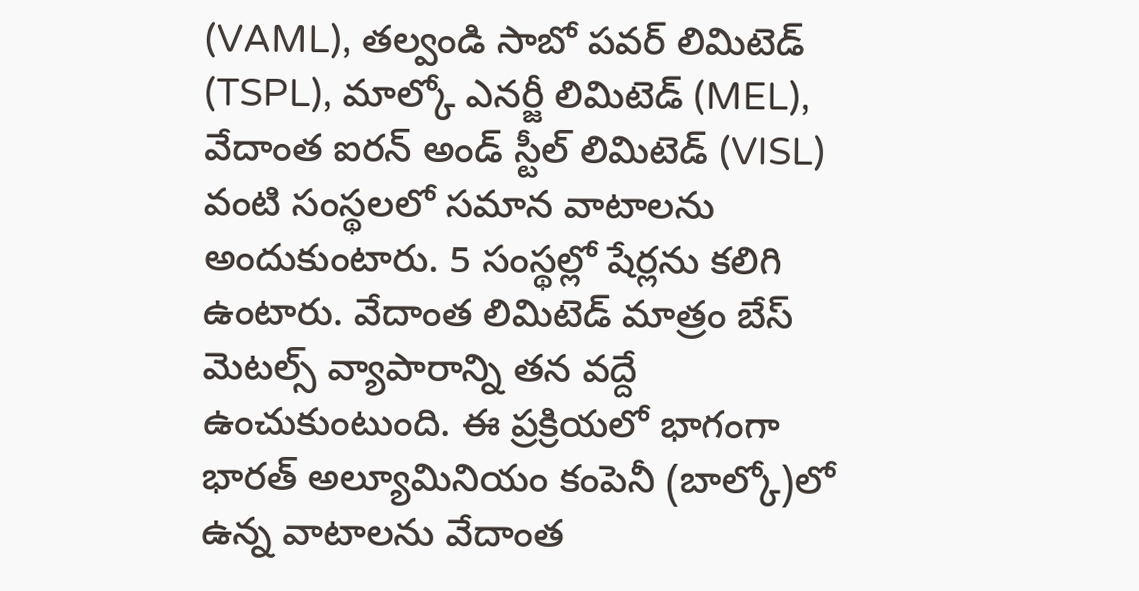(VAML), తల్వండి సాబో పవర్ లిమిటెడ్ (TSPL), మాల్కో ఎనర్జీ లిమిటెడ్ (MEL), వేదాంత ఐరన్ అండ్ స్టీల్ లిమిటెడ్ (VISL) వంటి సంస్థలలో సమాన వాటాలను అందుకుంటారు. 5 సంస్థల్లో షేర్లను కలిగి ఉంటారు. వేదాంత లిమిటెడ్ మాత్రం బేస్ మెటల్స్ వ్యాపారాన్ని తన వద్దే ఉంచుకుంటుంది. ఈ ప్రక్రియలో భాగంగా భారత్ అల్యూమినియం కంపెనీ (బాల్కో)లో ఉన్న వాటాలను వేదాంత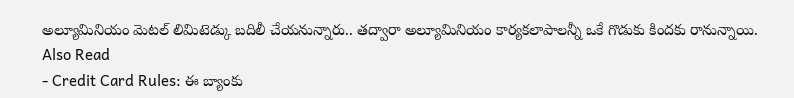అల్యూమినియం మెటల్ లిమిటెడ్కు బదిలీ చేయనున్నారు.. తద్వారా అల్యూమినియం కార్యకలాపాలన్నీ ఒకే గొడుకు కిందకు రానున్నాయి.
Also Read
- Credit Card Rules: ఈ బ్యాంకు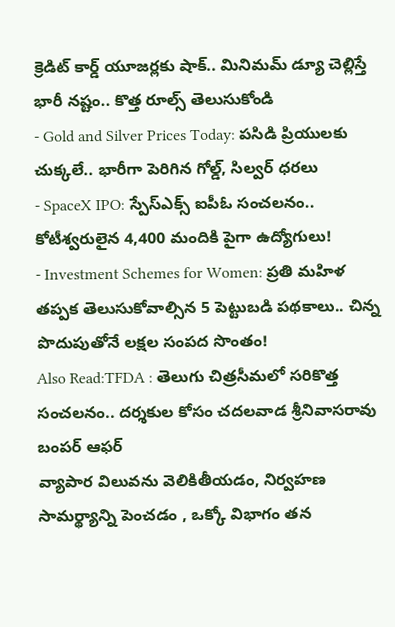క్రెడిట్ కార్డ్ యూజర్లకు షాక్.. మినిమమ్ డ్యూ చెల్లిస్తే భారీ నష్టం.. కొత్త రూల్స్ తెలుసుకోండి
- Gold and Silver Prices Today: పసిడి ప్రియులకు చుక్కలే.. భారీగా పెరిగిన గోల్డ్, సిల్వర్ ధరలు
- SpaceX IPO: స్పేస్ఎక్స్ ఐపీఓ సంచలనం.. కోటీశ్వరులైన 4,400 మందికి పైగా ఉద్యోగులు!
- Investment Schemes for Women: ప్రతి మహిళ తప్పక తెలుసుకోవాల్సిన 5 పెట్టుబడి పథకాలు.. చిన్న పొదుపుతోనే లక్షల సంపద సొంతం!
Also Read:TFDA : తెలుగు చిత్రసీమలో సరికొత్త సంచలనం.. దర్శకుల కోసం చదలవాడ శ్రీనివాసరావు బంపర్ ఆఫర్
వ్యాపార విలువను వెలికితీయడం, నిర్వహణ సామర్థ్యాన్ని పెంచడం , ఒక్కో విభాగం తన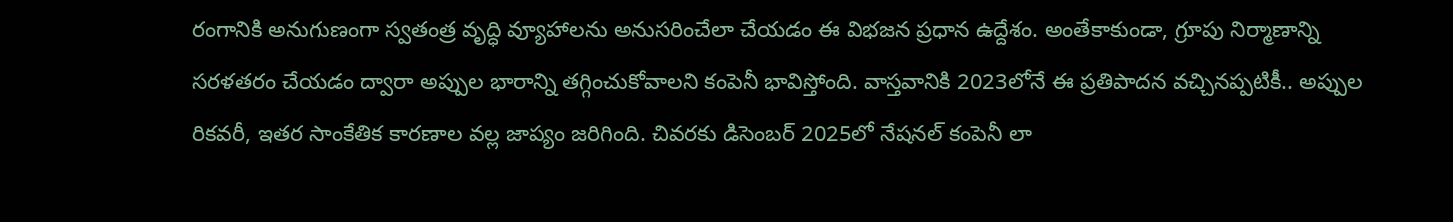రంగానికి అనుగుణంగా స్వతంత్ర వృద్ధి వ్యూహాలను అనుసరించేలా చేయడం ఈ విభజన ప్రధాన ఉద్దేశం. అంతేకాకుండా, గ్రూపు నిర్మాణాన్ని సరళతరం చేయడం ద్వారా అప్పుల భారాన్ని తగ్గించుకోవాలని కంపెనీ భావిస్తోంది. వాస్తవానికి 2023లోనే ఈ ప్రతిపాదన వచ్చినప్పటికీ.. అప్పుల రికవరీ, ఇతర సాంకేతిక కారణాల వల్ల జాప్యం జరిగింది. చివరకు డిసెంబర్ 2025లో నేషనల్ కంపెనీ లా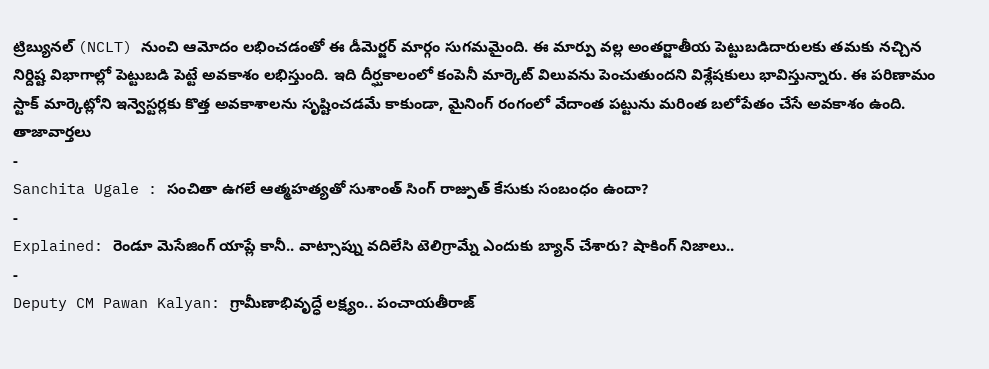ట్రిబ్యునల్ (NCLT) నుంచి ఆమోదం లభించడంతో ఈ డీమెర్జర్ మార్గం సుగమమైంది. ఈ మార్పు వల్ల అంతర్జాతీయ పెట్టుబడిదారులకు తమకు నచ్చిన నిర్దిష్ట విభాగాల్లో పెట్టుబడి పెట్టే అవకాశం లభిస్తుంది. ఇది దీర్ఘకాలంలో కంపెనీ మార్కెట్ విలువను పెంచుతుందని విశ్లేషకులు భావిస్తున్నారు. ఈ పరిణామం స్టాక్ మార్కెట్లోని ఇన్వెస్టర్లకు కొత్త అవకాశాలను సృష్టించడమే కాకుండా, మైనింగ్ రంగంలో వేదాంత పట్టును మరింత బలోపేతం చేసే అవకాశం ఉంది.
తాజావార్తలు
-
Sanchita Ugale : సంచితా ఉగలే ఆత్మహత్యతో సుశాంత్ సింగ్ రాజ్పుత్ కేసుకు సంబంధం ఉందా?
-
Explained: రెండూ మెసేజింగ్ యాప్లే కానీ.. వాట్సాప్ను వదిలేసి టెలిగ్రామ్నే ఎందుకు బ్యాన్ చేశారు? షాకింగ్ నిజాలు..
-
Deputy CM Pawan Kalyan: గ్రామీణాభివృద్ధే లక్ష్యం.. పంచాయతీరాజ్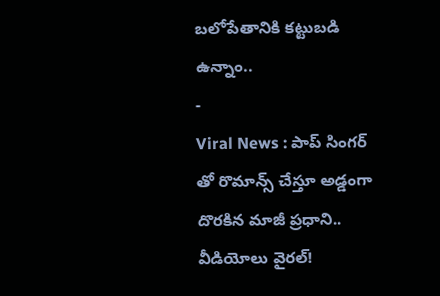బలోపేతానికి కట్టుబడి ఉన్నాం..
-
Viral News : పాప్ సింగర్ తో రొమాన్స్ చేస్తూ అడ్డంగా దొరకిన మాజీ ప్రధాని.. వీడియోలు వైరల్!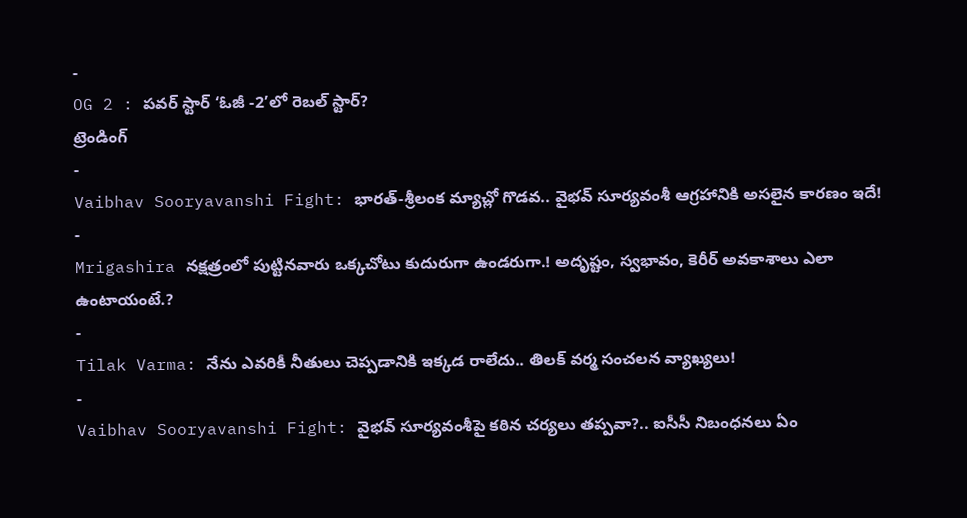-
OG 2 : పవర్ స్టార్ ‘ఓజీ -2’లో రెబల్ స్టార్?
ట్రెండింగ్
-
Vaibhav Sooryavanshi Fight: భారత్-శ్రీలంక మ్యాచ్లో గొడవ.. వైభవ్ సూర్యవంశీ ఆగ్రహానికి అసలైన కారణం ఇదే!
-
Mrigashira నక్షత్రంలో పుట్టినవారు ఒక్కచోటు కుదురుగా ఉండరుగా.! అదృష్టం, స్వభావం, కెరీర్ అవకాశాలు ఎలా ఉంటాయంటే.?
-
Tilak Varma: నేను ఎవరికీ నీతులు చెప్పడానికి ఇక్కడ రాలేదు.. తిలక్ వర్మ సంచలన వ్యాఖ్యలు!
-
Vaibhav Sooryavanshi Fight: వైభవ్ సూర్యవంశీపై కఠిన చర్యలు తప్పవా?.. ఐసీసీ నిబంధనలు ఏం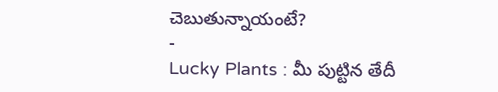చెబుతున్నాయంటే?
-
Lucky Plants : మీ పుట్టిన తేదీ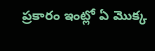ప్రకారం ఇంట్లో ఏ మొక్క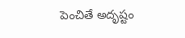పెంచితే అదృష్టం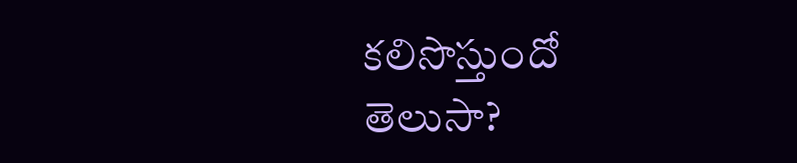కలిసొస్తుందో తెలుసా?